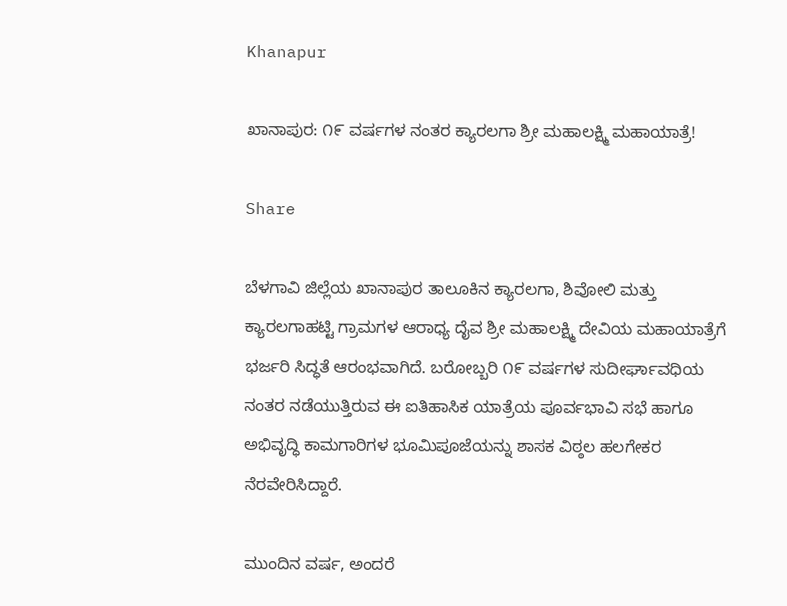Khanapur

ಖಾನಾಪುರ: ೧೯ ವರ್ಷಗಳ ನಂತರ ಕ್ಯಾರಲಗಾ ಶ್ರೀ ಮಹಾಲಕ್ಷ್ಮಿ ಮಹಾಯಾತ್ರೆ!

Share

ಬೆಳಗಾವಿ ಜಿಲ್ಲೆಯ ಖಾನಾಪುರ ತಾಲೂಕಿನ ಕ್ಯಾರಲಗಾ, ಶಿವೋಲಿ ಮತ್ತು ಕ್ಯಾರಲಗಾಹಟ್ಟಿ ಗ್ರಾಮಗಳ ಆರಾಧ್ಯ ದೈವ ಶ್ರೀ ಮಹಾಲಕ್ಷ್ಮಿ ದೇವಿಯ ಮಹಾಯಾತ್ರೆಗೆ ಭರ್ಜರಿ ಸಿದ್ಧತೆ ಆರಂಭವಾಗಿದೆ. ಬರೋಬ್ಬರಿ ೧೯ ವರ್ಷಗಳ ಸುದೀರ್ಘಾವಧಿಯ ನಂತರ ನಡೆಯುತ್ತಿರುವ ಈ ಐತಿಹಾಸಿಕ ಯಾತ್ರೆಯ ಪೂರ್ವಭಾವಿ ಸಭೆ ಹಾಗೂ ಅಭಿವೃದ್ಧಿ ಕಾಮಗಾರಿಗಳ ಭೂಮಿಪೂಜೆಯನ್ನು ಶಾಸಕ ವಿಠ್ಠಲ ಹಲಗೇಕರ ನೆರವೇರಿಸಿದ್ದಾರೆ.

ಮುಂದಿನ ವರ್ಷ, ಅಂದರೆ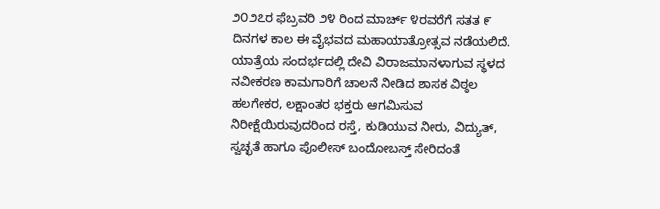೨೦೨೭ರ ಫೆಬ್ರವರಿ ೨೪ ರಿಂದ ಮಾರ್ಚ್ ೪ರವರೆಗೆ ಸತತ ೯ ದಿನಗಳ ಕಾಲ ಈ ವೈಭವದ ಮಹಾಯಾತ್ರೋತ್ಸವ ನಡೆಯಲಿದೆ. ಯಾತ್ರೆಯ ಸಂದರ್ಭದಲ್ಲಿ ದೇವಿ ವಿರಾಜಮಾನಳಾಗುವ ಸ್ಥಳದ ನವೀಕರಣ ಕಾಮಗಾರಿಗೆ ಚಾಲನೆ ನೀಡಿದ ಶಾಸಕ ವಿಠ್ಠಲ ಹಲಗೇಕರ, ಲಕ್ಷಾಂತರ ಭಕ್ತರು ಆಗಮಿಸುವ ನಿರೀಕ್ಷೆಯಿರುವುದರಿಂದ ರಸ್ತೆ, ಕುಡಿಯುವ ನೀರು, ವಿದ್ಯುತ್, ಸ್ವಚ್ಛತೆ ಹಾಗೂ ಪೊಲೀಸ್ ಬಂದೋಬಸ್ತ್ ಸೇರಿದಂತೆ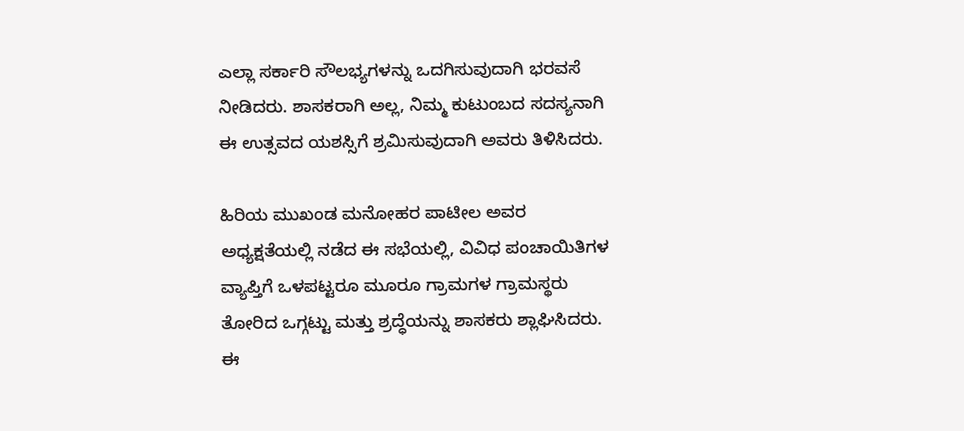ಎಲ್ಲಾ ಸರ್ಕಾರಿ ಸೌಲಭ್ಯಗಳನ್ನು ಒದಗಿಸುವುದಾಗಿ ಭರವಸೆ ನೀಡಿದರು. ಶಾಸಕರಾಗಿ ಅಲ್ಲ, ನಿಮ್ಮ ಕುಟುಂಬದ ಸದಸ್ಯನಾಗಿ ಈ ಉತ್ಸವದ ಯಶಸ್ಸಿಗೆ ಶ್ರಮಿಸುವುದಾಗಿ ಅವರು ತಿಳಿಸಿದರು.

ಹಿರಿಯ ಮುಖಂಡ ಮನೋಹರ ಪಾಟೀಲ ಅವರ ಅಧ್ಯಕ್ಷತೆಯಲ್ಲಿ ನಡೆದ ಈ ಸಭೆಯಲ್ಲಿ, ವಿವಿಧ ಪಂಚಾಯಿತಿಗಳ ವ್ಯಾಪ್ತಿಗೆ ಒಳಪಟ್ಟರೂ ಮೂರೂ ಗ್ರಾಮಗಳ ಗ್ರಾಮಸ್ಥರು ತೋರಿದ ಒಗ್ಗಟ್ಟು ಮತ್ತು ಶ್ರದ್ಧೆಯನ್ನು ಶಾಸಕರು ಶ್ಲಾಘಿಸಿದರು. ಈ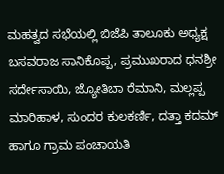ಮಹತ್ವದ ಸಭೆಯಲ್ಲಿ ಬಿಜೆಪಿ ತಾಲೂಕು ಅಧ್ಯಕ್ಷ ಬಸವರಾಜ ಸಾನಿಕೊಪ್ಪ, ಪ್ರಮುಖರಾದ ಧನಶ್ರೀ ಸರ್ದೇಸಾಯಿ, ಜ್ಯೋತಿಬಾ ರೆಮಾನಿ, ಮಲ್ಲಪ್ಪ ಮಾರಿಹಾಳ, ಸುಂದರ ಕುಲಕರ್ಣಿ, ದತ್ತಾ ಕದಮ್ ಹಾಗೂ ಗ್ರಾಮ ಪಂಚಾಯತಿ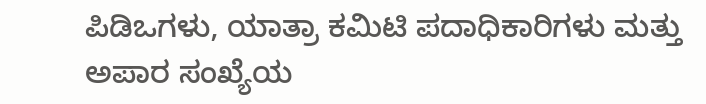ಪಿಡಿಒಗಳು, ಯಾತ್ರಾ ಕಮಿಟಿ ಪದಾಧಿಕಾರಿಗಳು ಮತ್ತು ಅಪಾರ ಸಂಖ್ಯೆಯ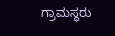ಗ್ರಾಮಸ್ಥರು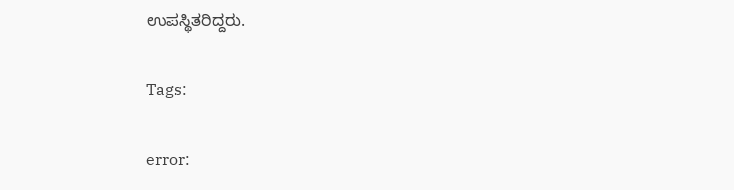ಉಪಸ್ಥಿತರಿದ್ದರು.

Tags:

error: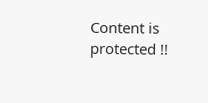Content is protected !!